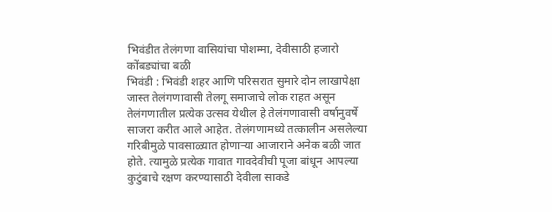भिवंडीत तेलंगणा वासियांचा पोशम्मा, देवीसाठी हजारो कोंबड्यांचा बळी
भिवंडी : भिवंडी शहर आणि परिसरात सुमारे दोन लाखापेक्षा जास्त तेलंगणावासी तेलगू समाजाचे लोक राहत असून तेलंगणातील प्रत्येक उत्सव येथील हे तेलंगणावासी वर्षानुवर्षे साजरा करीत आले आहेत. तेलंगणामध्ये तत्कालीन असलेल्या गरिबीमुळे पावसाळ्यात होणाऱ्या आजाराने अनेक बळी जात होते. त्यामुळे प्रत्येक गावात गावदेवीची पूजा बांधून आपल्या कुटुंबाचे रक्षण करण्यासाठी देवीला साकडे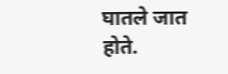घातले जात होते.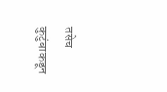तसेच कुटुंबाकडून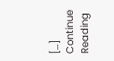[…]
Continue Reading